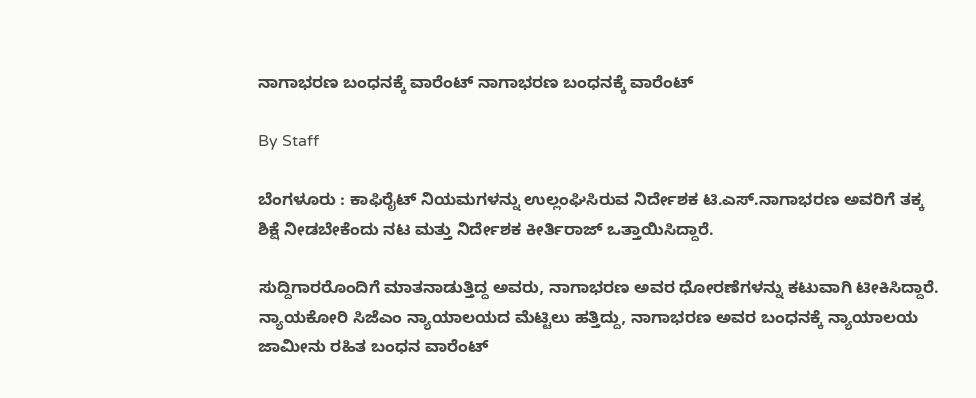ನಾಗಾಭರಣ ಬಂಧನಕ್ಕೆ ವಾರೆಂಟ್‌ ನಾಗಾಭರಣ ಬಂಧನಕ್ಕೆ ವಾರೆಂಟ್‌

By Staff

ಬೆಂಗಳೂರು : ಕಾಫಿರೈಟ್‌ ನಿಯಮಗಳನ್ನು ಉಲ್ಲಂಘಿಸಿರುವ ನಿರ್ದೇಶಕ ಟಿ.ಎಸ್‌.ನಾಗಾಭರಣ ಅವರಿಗೆ ತಕ್ಕ ಶಿಕ್ಷೆ ನೀಡಬೇಕೆಂದು ನಟ ಮತ್ತು ನಿರ್ದೇಶಕ ಕೀರ್ತಿರಾಜ್‌ ಒತ್ತಾಯಿಸಿದ್ದಾರೆ.

ಸುದ್ದಿಗಾರರೊಂದಿಗೆ ಮಾತನಾಡುತ್ತಿದ್ದ ಅವರು, ನಾಗಾಭರಣ ಅವರ ಧೋರಣೆಗಳನ್ನು ಕಟುವಾಗಿ ಟೀಕಿಸಿದ್ದಾರೆ. ನ್ಯಾಯಕೋರಿ ಸಿಜೆಎಂ ನ್ಯಾಯಾಲಯದ ಮೆಟ್ಟಿಲು ಹತ್ತಿದ್ದು, ನಾಗಾಭರಣ ಅವರ ಬಂಧನಕ್ಕೆ ನ್ಯಾಯಾಲಯ ಜಾಮೀನು ರಹಿತ ಬಂಧನ ವಾರೆಂಟ್‌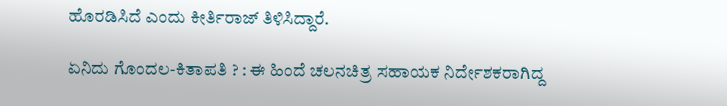ಹೊರಡಿಸಿದೆ ಎಂದು ಕೀರ್ತಿರಾಜ್‌ ತಿಳಿಸಿದ್ದಾರೆ.

ಏನಿದು ಗೊಂದಲ-ಕಿತಾಪತಿ ? : ಈ ಹಿಂದೆ ಚಲನಚಿತ್ರ ಸಹಾಯಕ ನಿರ್ದೇಶಕರಾಗಿದ್ದ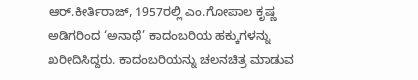ಆರ್‌.ಕೀರ್ತಿರಾಜ್‌, 1957ರಲ್ಲಿ ಎಂ.ಗೋಪಾಲ ಕೃಷ್ಣ ಅಡಿಗರಿಂದ ‘ಅನಾಥೆ’ ಕಾದಂಬರಿಯ ಹಕ್ಕುಗಳನ್ನು ಖರೀದಿಸಿದ್ದರು. ಕಾದಂಬರಿಯನ್ನು ಚಲನಚಿತ್ರ ಮಾಡುವ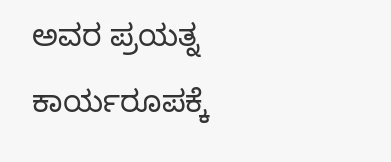ಅವರ ಪ್ರಯತ್ನ ಕಾರ್ಯರೂಪಕ್ಕೆ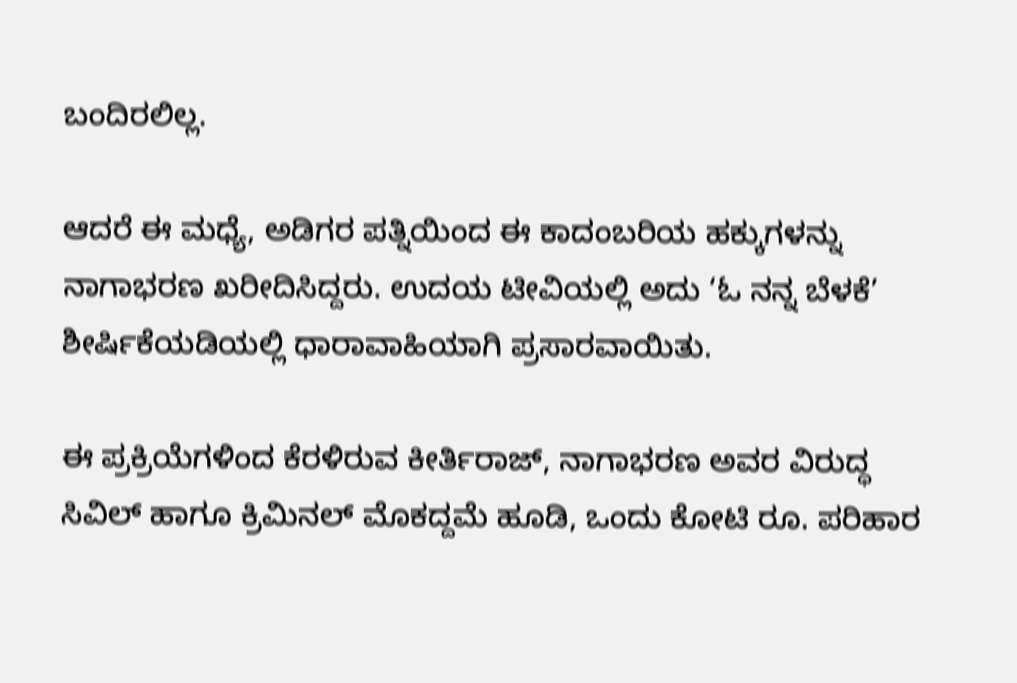ಬಂದಿರಲಿಲ್ಲ.

ಆದರೆ ಈ ಮಧ್ಯೆ, ಅಡಿಗರ ಪತ್ನಿಯಿಂದ ಈ ಕಾದಂಬರಿಯ ಹಕ್ಕುಗಳನ್ನು ನಾಗಾಭರಣ ಖರೀದಿಸಿದ್ದರು. ಉದಯ ಟೀವಿಯಲ್ಲಿ ಅದು ‘ಓ ನನ್ನ ಬೆಳಕೆ’ ಶೀರ್ಷಿಕೆಯಡಿಯಲ್ಲಿ ಧಾರಾವಾಹಿಯಾಗಿ ಪ್ರಸಾರವಾಯಿತು.

ಈ ಪ್ರಕ್ರಿಯೆಗಳಿಂದ ಕೆರಳಿರುವ ಕೀರ್ತಿರಾಜ್‌, ನಾಗಾಭರಣ ಅವರ ವಿರುದ್ಧ ಸಿವಿಲ್‌ ಹಾಗೂ ಕ್ರಿಮಿನಲ್‌ ಮೊಕದ್ದಮೆ ಹೂಡಿ, ಒಂದು ಕೋಟಿ ರೂ. ಪರಿಹಾರ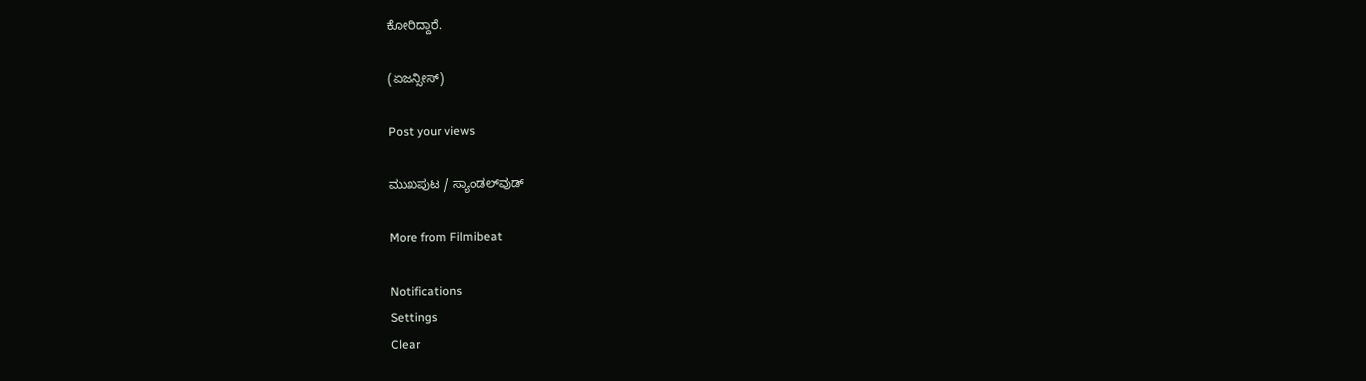ಕೋರಿದ್ದಾರೆ.

(ಏಜನ್ಸೀಸ್‌)

Post your views

ಮುಖಪುಟ / ಸ್ಯಾಂಡಲ್‌ವುಡ್‌

More from Filmibeat

Notifications
Settings
Clear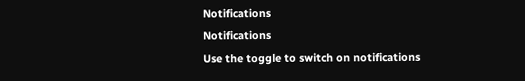Notifications
Notifications
Use the toggle to switch on notifications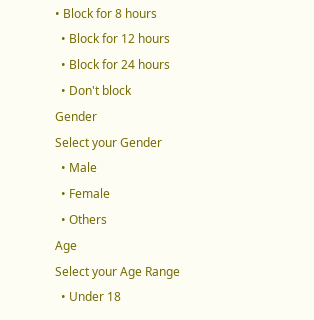• Block for 8 hours
  • Block for 12 hours
  • Block for 24 hours
  • Don't block
Gender
Select your Gender
  • Male
  • Female
  • Others
Age
Select your Age Range
  • Under 18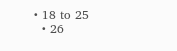• 18 to 25
  • 26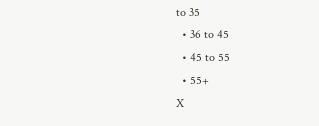to 35
  • 36 to 45
  • 45 to 55
  • 55+
X